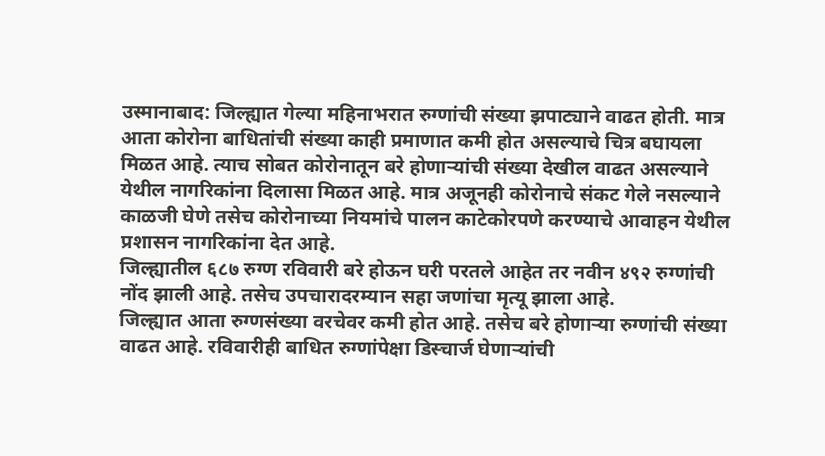उस्मानाबाद: जिल्ह्यात गेल्या महिनाभरात रुग्णांची संख्या झपाट्याने वाढत होती. मात्र आता कोरोना बाधितांची संख्या काही प्रमाणात कमी होत असल्याचे चित्र बघायला मिळत आहे. त्याच सोबत कोरोनातून बरे होणाऱ्यांची संख्या देखील वाढत असल्याने येथील नागरिकांना दिलासा मिळत आहे. मात्र अजूनही कोरोनाचे संकट गेले नसल्याने काळजी घेणे तसेच कोरोनाच्या नियमांचे पालन काटेकोरपणे करण्याचे आवाहन येथील प्रशासन नागरिकांना देत आहे.
जिल्ह्यातील ६८७ रुग्ण रविवारी बरे होऊन घरी परतले आहेत तर नवीन ४९२ रुग्णांची नोंद झाली आहे. तसेच उपचारादरम्यान सहा जणांचा मृत्यू झाला आहे.
जिल्ह्यात आता रुग्णसंख्या वरचेवर कमी होत आहे. तसेच बरे होणाऱ्या रुग्णांची संख्या वाढत आहे. रविवारीही बाधित रुग्णांपेक्षा डिस्चार्ज घेणाऱ्यांची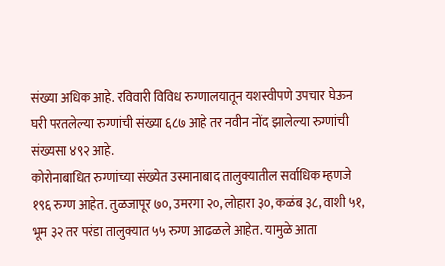संख्या अधिक आहे. रविवारी विविध रुग्णालयातून यशस्वीपणे उपचार घेऊन घरी परतलेल्या रुग्णांची संख्या ६८७ आहे तर नवीन नोंद झालेल्या रुग्णांची संख्यसा ४९२ आहे.
कोरोनाबाधित रुग्णांच्या संख्येत उस्मानाबाद तालुक्यातील सर्वाधिक म्हणजे १९६ रुग्ण आहेत. तुळजापूर ७०, उमरगा २०, लोहारा ३०, कळंब ३८, वाशी ५१, भूम ३२ तर परंडा तालुक्यात ५५ रुग्ण आढळले आहेत. यामुळे आता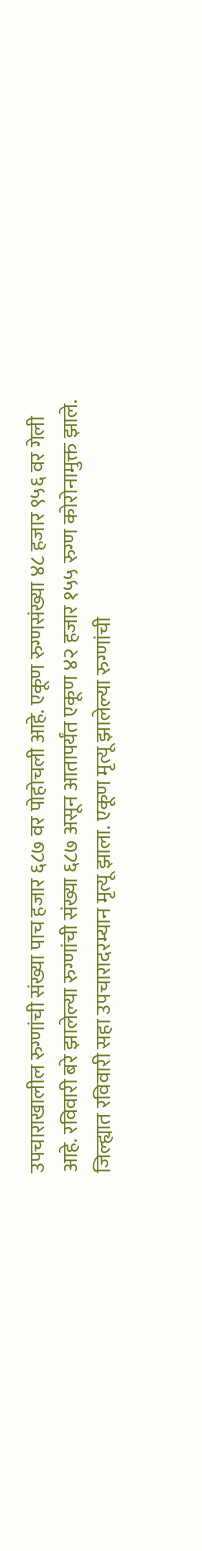उपचाराखालील रुग्णांची संख्या पाच हजार ६८७ वर पोहोचली आहे. एकूण रुग्णसंख्या ४८ हजार ९५६ वर गेली आहे. रविवारी बरे झालेल्या रुग्णांची संख्या ६८७ असून आतापर्यंत एकूण ४२ हजार १५५ रुग्ण कोरोनामुक्त झाले. जिल्ह्यात रविवारी सहा उपचारादरम्यान मृत्यू झाला. एकूण मृत्यू झालेल्या रुग्णांची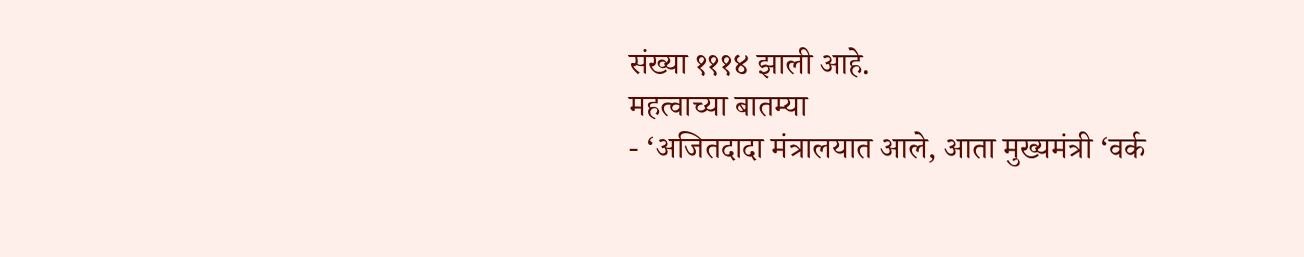संख्या १११४ झाली आहे.
महत्वाच्या बातम्या
- ‘अजितदादा मंत्रालयात आले, आता मुख्यमंत्री ‘वर्क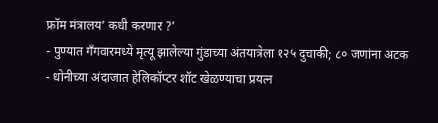फ्रॉम मंत्रालय’ कधी करणार ?’
- पुण्यात गँगवारमध्ये मृत्यू झालेल्या गुंडाच्या अंतयात्रेला १२५ दुचाकी; ८० जणांना अटक
- धोनीच्या अंदाजात हेलिकॉप्टर शॉट खेळण्याचा प्रयत्न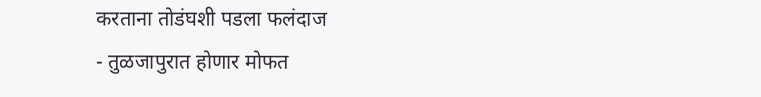करताना तोडंघशी पडला फलंदाज
- तुळजापुरात होणार मोफत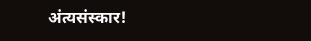अंत्यसंस्कार!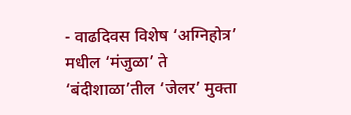- वाढदिवस विशेष ‘अग्निहोत्र’ मधील ‘मंजुळा’ ते ‘बंदीशाळा’तील ‘जेलर’ मुक्ता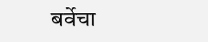बर्वेचा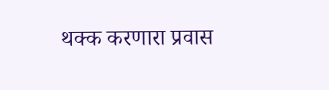थक्क करणारा प्रवास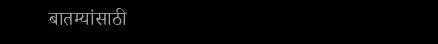बातम्यांसाठी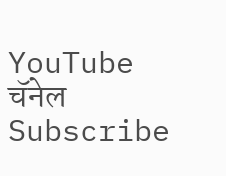YouTube चॅनेल Subscribe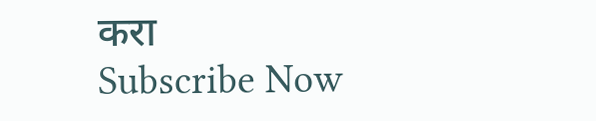करा
Subscribe Now